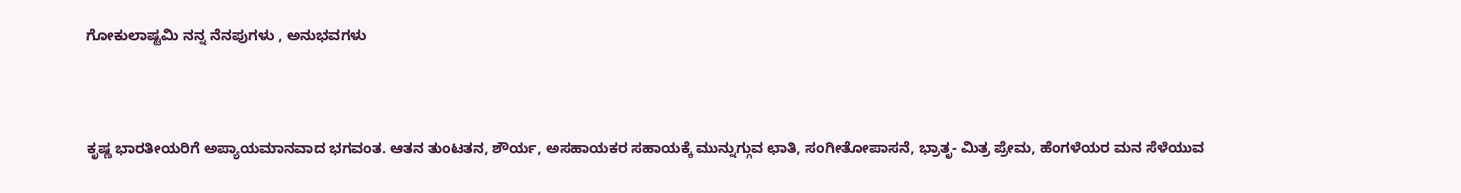ಗೋಕುಲಾಷ್ಟಮಿ ನನ್ನ ನೆನಪುಗಳು , ಅನುಭವಗಳು



ಕೃಷ್ಣ ಭಾರತೀಯರಿಗೆ ಅಪ್ಯಾಯಮಾನವಾದ ಭಗವಂತ. ಆತನ ತುಂಟತನ, ಶೌರ್ಯ, ಅಸಹಾಯಕರ ಸಹಾಯಕ್ಕೆ ಮುನ್ನುಗ್ಗುವ ಛಾತಿ, ಸಂಗೀತೋಪಾಸನೆ, ಭ್ರಾತೃ- ಮಿತ್ರ ಪ್ರೇಮ, ಹೆಂಗಳೆಯರ ಮನ ಸೆಳೆಯುವ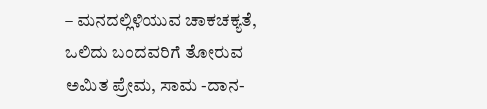– ಮನದಲ್ಲಿಳಿಯುವ ಚಾಕಚಕ್ಯತೆ, ಒಲಿದು ಬಂದವರಿಗೆ ತೋರುವ ಅಮಿತ ಪ್ರೇಮ, ಸಾಮ -ದಾನ-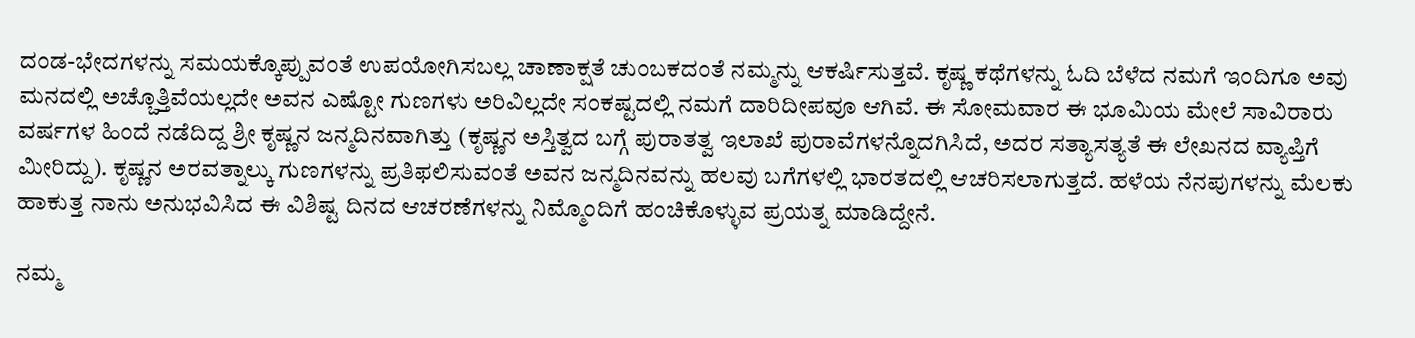ದಂಡ-ಭೇದಗಳನ್ನು ಸಮಯಕ್ಕೊಪ್ಪುವಂತೆ ಉಪಯೋಗಿಸಬಲ್ಲ ಚಾಣಾಕ್ಷತೆ ಚುಂಬಕದಂತೆ ನಮ್ಮನ್ನು ಆಕರ್ಷಿಸುತ್ತವೆ. ಕೃಷ್ಣ ಕಥೆಗಳನ್ನು ಓದಿ ಬೆಳೆದ ನಮಗೆ ಇಂದಿಗೂ ಅವು ಮನದಲ್ಲಿ ಅಚ್ಚೊತ್ತಿವೆಯಲ್ಲದೇ ಅವನ ಎಷ್ಟೋ ಗುಣಗಳು ಅರಿವಿಲ್ಲದೇ ಸಂಕಷ್ಟದಲ್ಲಿ ನಮಗೆ ದಾರಿದೀಪವೂ ಆಗಿವೆ. ಈ ಸೋಮವಾರ ಈ ಭೂಮಿಯ ಮೇಲೆ ಸಾವಿರಾರು ವರ್ಷಗಳ ಹಿಂದೆ ನಡೆದಿದ್ದ ಶ್ರೀ ಕೃಷ್ಣನ ಜನ್ಮದಿನವಾಗಿತ್ತು (ಕೃಷ್ಣನ ಅಸ್ತಿತ್ವದ ಬಗ್ಗೆ ಪುರಾತತ್ವ ಇಲಾಖೆ ಪುರಾವೆಗಳನ್ನೊದಗಿಸಿದೆ, ಅದರ ಸತ್ಯಾಸತ್ಯತೆ ಈ ಲೇಖನದ ವ್ಯಾಪ್ತಿಗೆ ಮೀರಿದ್ದು). ಕೃಷ್ಣನ ಅರವತ್ನಾಲ್ಕು ಗುಣಗಳನ್ನು ಪ್ರತಿಫಲಿಸುವಂತೆ ಅವನ ಜನ್ಮದಿನವನ್ನು ಹಲವು ಬಗೆಗಳಲ್ಲಿ ಭಾರತದಲ್ಲಿ ಆಚರಿಸಲಾಗುತ್ತದೆ. ಹಳೆಯ ನೆನಪುಗಳನ್ನು ಮೆಲಕು ಹಾಕುತ್ತ ನಾನು ಅನುಭವಿಸಿದ ಈ ವಿಶಿಷ್ಟ ದಿನದ ಆಚರಣೆಗಳನ್ನು ನಿಮ್ಮೊಂದಿಗೆ ಹಂಚಿಕೊಳ್ಳುವ ಪ್ರಯತ್ನ ಮಾಡಿದ್ದೇನೆ.

ನಮ್ಮ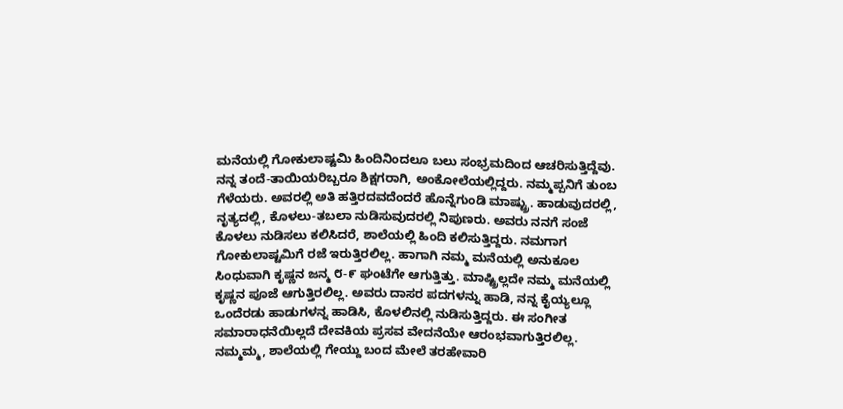ಮನೆಯಲ್ಲಿ ಗೋಕುಲಾಷ್ಟಮಿ ಹಿಂದಿನಿಂದಲೂ ಬಲು ಸಂಭ್ರಮದಿಂದ ಆಚರಿಸುತ್ತಿದ್ದೆವು. ನನ್ನ ತಂದೆ-ತಾಯಿಯರಿಬ್ಬರೂ ಶಿಕ್ಷಗರಾಗಿ, ಅಂಕೋಲೆಯಲ್ಲಿದ್ದರು. ನಮ್ಮಪ್ಪನಿಗೆ ತುಂಬ ಗೆಳೆಯರು. ಅವರಲ್ಲಿ ಅತಿ ಹತ್ತಿರದವದೆಂದರೆ ಹೊನ್ನೆಗುಂಡಿ ಮಾಷ್ಟ್ರು. ಹಾಡುವುದರಲ್ಲಿ, ನೃತ್ಯದಲ್ಲಿ, ಕೊಳಲು-ತಬಲಾ ನುಡಿಸುವುದರಲ್ಲಿ ನಿಪುಣರು. ಅವರು ನನಗೆ ಸಂಜೆ ಕೊಳಲು ನುಡಿಸಲು ಕಲಿಸಿದರೆ, ಶಾಲೆಯಲ್ಲಿ ಹಿಂದಿ ಕಲಿಸುತ್ತಿದ್ದರು. ನಮಗಾಗ ಗೋಕುಲಾಷ್ಟಮಿಗೆ ರಜೆ ಇರುತ್ತಿರಲಿಲ್ಲ. ಹಾಗಾಗಿ ನಮ್ಮ ಮನೆಯಲ್ಲಿ ಅನುಕೂಲ ಸಿಂಧುವಾಗಿ ಕೃಷ್ಣನ ಜನ್ಮ ೮-೯ ಘಂಟೆಗೇ ಆಗುತ್ತಿತ್ತು. ಮಾಷ್ಟ್ರಿಲ್ಲದೇ ನಮ್ಮ ಮನೆಯಲ್ಲಿ ಕೃಷ್ಣನ ಪೂಜೆ ಆಗುತ್ತಿರಲಿಲ್ಲ. ಅವರು ದಾಸರ ಪದಗಳನ್ನು ಹಾಡಿ, ನನ್ನ ಕೈಯ್ಯಲ್ಲೂ ಒಂದೆರಡು ಹಾಡುಗಳನ್ನ ಹಾಡಿಸಿ, ಕೊಳಲಿನಲ್ಲಿ ನುಡಿಸುತ್ತಿದ್ದರು. ಈ ಸಂಗೀತ ಸಮಾರಾಧನೆಯಿಲ್ಲದೆ ದೇವಕಿಯ ಪ್ರಸವ ವೇದನೆಯೇ ಆರಂಭವಾಗುತ್ತಿರಲಿಲ್ಲ.  ನಮ್ಮಮ್ಮ, ಶಾಲೆಯಲ್ಲಿ ಗೇಯ್ದು ಬಂದ ಮೇಲೆ ತರಹೇವಾರಿ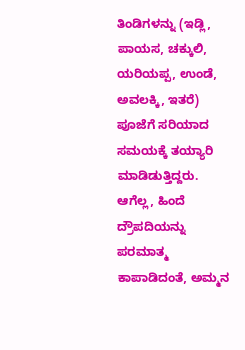ತಿಂಡಿಗಳನ್ನು (ಇಡ್ಲಿ, ಪಾಯಸ, ಚಕ್ಕುಲಿ, ಯರಿಯಪ್ಪ, ಉಂಡೆ, ಅವಲಕ್ಕಿ, ಇತರೆ) ಪೂಜೆಗೆ ಸರಿಯಾದ ಸಮಯಕ್ಕೆ ತಯ್ಯಾರಿ ಮಾಡಿಡುತ್ತಿದ್ದರು. ಆಗೆಲ್ಲ, ಹಿಂದೆ ದ್ರೌಪದಿಯನ್ನು ಪರಮಾತ್ಮ ಕಾಪಾಡಿದಂತೆ, ಅಮ್ಮನ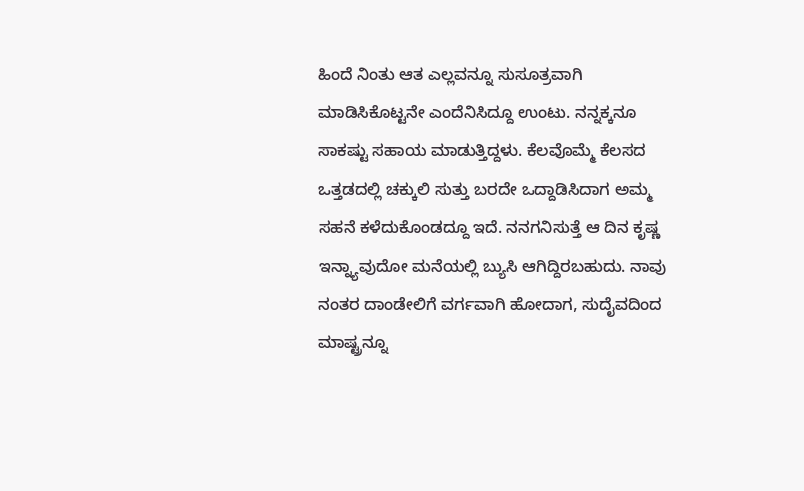ಹಿಂದೆ ನಿಂತು ಆತ ಎಲ್ಲವನ್ನೂ ಸುಸೂತ್ರವಾಗಿ ಮಾಡಿಸಿಕೊಟ್ಟನೇ ಎಂದೆನಿಸಿದ್ದೂ ಉಂಟು. ನನ್ನಕ್ಕನೂ ಸಾಕಷ್ಟು ಸಹಾಯ ಮಾಡುತ್ತಿದ್ದಳು. ಕೆಲವೊಮ್ಮೆ ಕೆಲಸದ ಒತ್ತಡದಲ್ಲಿ ಚಕ್ಕುಲಿ ಸುತ್ತು ಬರದೇ ಒದ್ದಾಡಿಸಿದಾಗ ಅಮ್ಮ ಸಹನೆ ಕಳೆದುಕೊಂಡದ್ದೂ ಇದೆ. ನನಗನಿಸುತ್ತೆ ಆ ದಿನ ಕೃಷ್ಣ ಇನ್ನ್ಯಾವುದೋ ಮನೆಯಲ್ಲಿ ಬ್ಯುಸಿ ಆಗಿದ್ದಿರಬಹುದು. ನಾವು ನಂತರ ದಾಂಡೇಲಿಗೆ ವರ್ಗವಾಗಿ ಹೋದಾಗ, ಸುದೈವದಿಂದ ಮಾಷ್ಟ್ರನ್ನೂ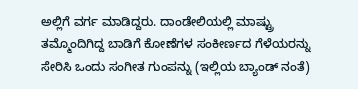ಅಲ್ಲಿಗೆ ವರ್ಗ ಮಾಡಿದ್ದರು. ದಾಂಡೇಲಿಯಲ್ಲಿ ಮಾಷ್ಟ್ರು ತಮ್ಮೊಂದಿಗಿದ್ದ ಬಾಡಿಗೆ ಕೋಣೆಗಳ ಸಂಕೀರ್ಣದ ಗೆಳೆಯರನ್ನು ಸೇರಿಸಿ ಒಂದು ಸಂಗೀತ ಗುಂಪನ್ನು (ಇಲ್ಲಿಯ ಬ್ಯಾಂಡ್ ನಂತೆ)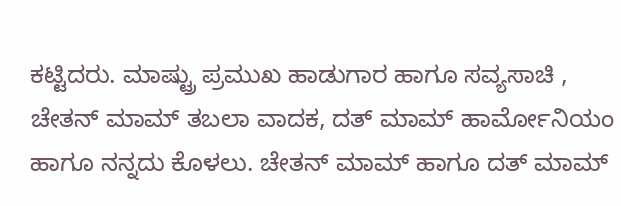ಕಟ್ಟಿದರು. ಮಾಷ್ಟ್ರು ಪ್ರಮುಖ ಹಾಡುಗಾರ ಹಾಗೂ ಸವ್ಯಸಾಚಿ , ಚೇತನ್ ಮಾಮ್ ತಬಲಾ ವಾದಕ, ದತ್ ಮಾಮ್ ಹಾರ್ಮೋನಿಯಂ ಹಾಗೂ ನನ್ನದು ಕೊಳಲು. ಚೇತನ್ ಮಾಮ್ ಹಾಗೂ ದತ್ ಮಾಮ್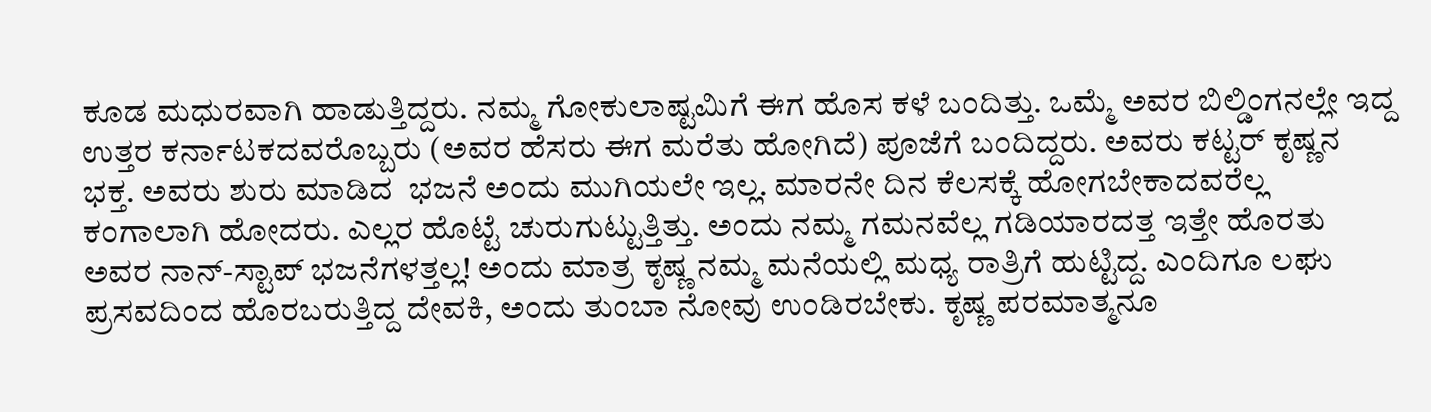ಕೂಡ ಮಧುರವಾಗಿ ಹಾಡುತ್ತಿದ್ದರು. ನಮ್ಮ ಗೋಕುಲಾಷ್ಟಮಿಗೆ ಈಗ ಹೊಸ ಕಳೆ ಬಂದಿತ್ತು. ಒಮ್ಮೆ ಅವರ ಬಿಲ್ಡಿಂಗನಲ್ಲೇ ಇದ್ದ ಉತ್ತರ ಕರ್ನಾಟಕದವರೊಬ್ಬರು (ಅವರ ಹೆಸರು ಈಗ ಮರೆತು ಹೋಗಿದೆ) ಪೂಜೆಗೆ ಬಂದಿದ್ದರು. ಅವರು ಕಟ್ಟರ್ ಕೃಷ್ಣನ ಭಕ್ತ. ಅವರು ಶುರು ಮಾಡಿದ  ಭಜನೆ ಅಂದು ಮುಗಿಯಲೇ ಇಲ್ಲ. ಮಾರನೇ ದಿನ ಕೆಲಸಕ್ಕೆ ಹೋಗಬೇಕಾದವರೆಲ್ಲ ಕಂಗಾಲಾಗಿ ಹೋದರು. ಎಲ್ಲರ ಹೊಟ್ಟೆ ಚುರುಗುಟ್ಟುತ್ತಿತ್ತು. ಅಂದು ನಮ್ಮ ಗಮನವೆಲ್ಲ ಗಡಿಯಾರದತ್ತ ಇತ್ತೇ ಹೊರತು ಅವರ ನಾನ್-ಸ್ಟಾಪ್ ಭಜನೆಗಳತ್ತಲ್ಲ! ಅಂದು ಮಾತ್ರ ಕೃಷ್ಣ ನಮ್ಮ ಮನೆಯಲ್ಲಿ ಮಧ್ಯ ರಾತ್ರಿಗೆ ಹುಟ್ಟಿದ್ದ. ಎಂದಿಗೂ ಲಘು ಪ್ರಸವದಿಂದ ಹೊರಬರುತ್ತಿದ್ದ ದೇವಕಿ, ಅಂದು ತುಂಬಾ ನೋವು ಉಂಡಿರಬೇಕು. ಕೃಷ್ಣ ಪರಮಾತ್ಮನೂ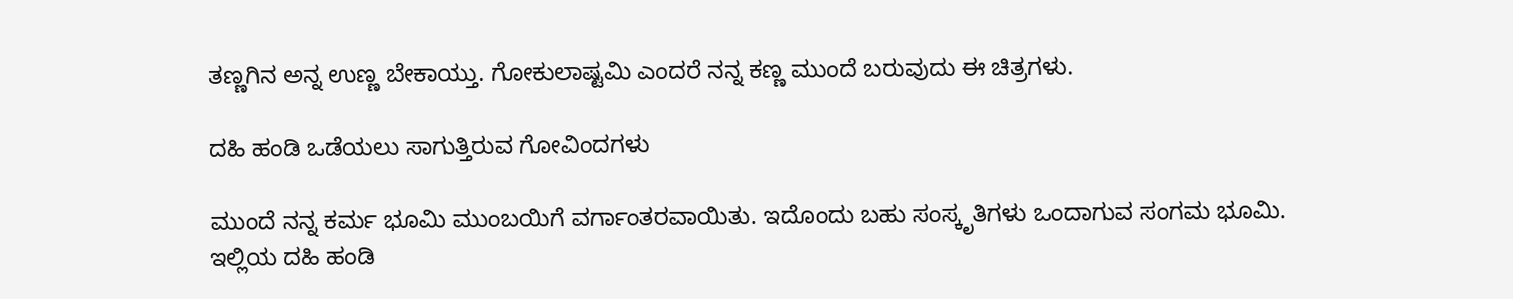ತಣ್ಣಗಿನ ಅನ್ನ ಉಣ್ಣ ಬೇಕಾಯ್ತು. ಗೋಕುಲಾಷ್ಟಮಿ ಎಂದರೆ ನನ್ನ ಕಣ್ಣ ಮುಂದೆ ಬರುವುದು ಈ ಚಿತ್ರಗಳು.

ದಹಿ ಹಂಡಿ ಒಡೆಯಲು ಸಾಗುತ್ತಿರುವ ಗೋವಿಂದಗಳು

ಮುಂದೆ ನನ್ನ ಕರ್ಮ ಭೂಮಿ ಮುಂಬಯಿಗೆ ವರ್ಗಾಂತರವಾಯಿತು. ಇದೊಂದು ಬಹು ಸಂಸ್ಕೃತಿಗಳು ಒಂದಾಗುವ ಸಂಗಮ ಭೂಮಿ. ಇಲ್ಲಿಯ ದಹಿ ಹಂಡಿ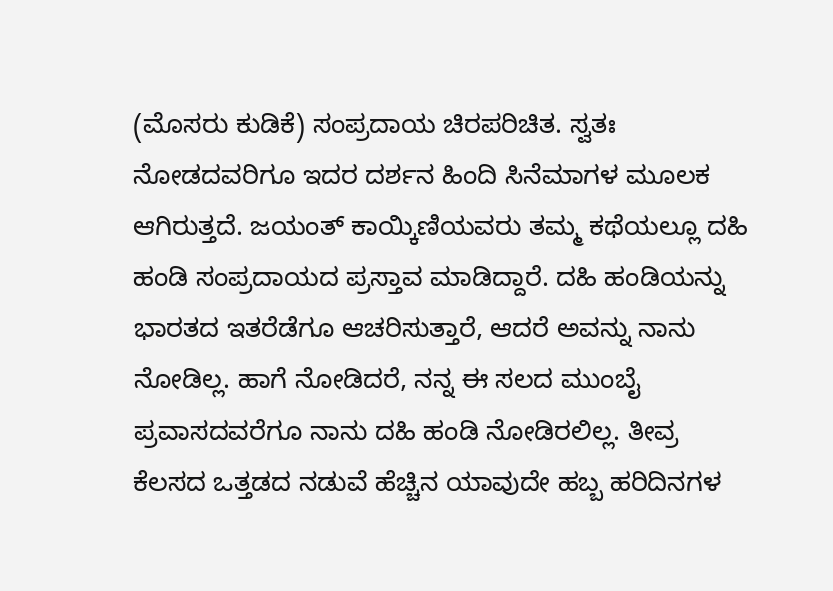(ಮೊಸರು ಕುಡಿಕೆ) ಸಂಪ್ರದಾಯ ಚಿರಪರಿಚಿತ. ಸ್ವತಃ ನೋಡದವರಿಗೂ ಇದರ ದರ್ಶನ ಹಿಂದಿ ಸಿನೆಮಾಗಳ ಮೂಲಕ ಆಗಿರುತ್ತದೆ. ಜಯಂತ್ ಕಾಯ್ಕಿಣಿಯವರು ತಮ್ಮ ಕಥೆಯಲ್ಲೂ ದಹಿ ಹಂಡಿ ಸಂಪ್ರದಾಯದ ಪ್ರಸ್ತಾವ ಮಾಡಿದ್ದಾರೆ. ದಹಿ ಹಂಡಿಯನ್ನು ಭಾರತದ ಇತರೆಡೆಗೂ ಆಚರಿಸುತ್ತಾರೆ, ಆದರೆ ಅವನ್ನು ನಾನು ನೋಡಿಲ್ಲ. ಹಾಗೆ ನೋಡಿದರೆ, ನನ್ನ ಈ ಸಲದ ಮುಂಬೈ ಪ್ರವಾಸದವರೆಗೂ ನಾನು ದಹಿ ಹಂಡಿ ನೋಡಿರಲಿಲ್ಲ. ತೀವ್ರ ಕೆಲಸದ ಒತ್ತಡದ ನಡುವೆ ಹೆಚ್ಚಿನ ಯಾವುದೇ ಹಬ್ಬ ಹರಿದಿನಗಳ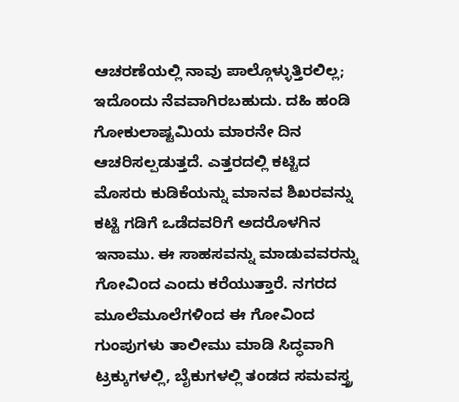ಆಚರಣೆಯಲ್ಲಿ ನಾವು ಪಾಲ್ಗೊಳ್ಳುತ್ತಿರಲಿಲ್ಲ; ಇದೊಂದು ನೆವವಾಗಿರಬಹುದು. ದಹಿ ಹಂಡಿ ಗೋಕುಲಾಷ್ಟಮಿಯ ಮಾರನೇ ದಿನ ಆಚರಿಸಲ್ಪಡುತ್ತದೆ. ಎತ್ತರದಲ್ಲಿ ಕಟ್ಟಿದ ಮೊಸರು ಕುಡಿಕೆಯನ್ನು ಮಾನವ ಶಿಖರವನ್ನು ಕಟ್ಟಿ ಗಡಿಗೆ ಒಡೆದವರಿಗೆ ಅದರೊಳಗಿನ ಇನಾಮು. ಈ ಸಾಹಸವನ್ನು ಮಾಡುವವರನ್ನು ಗೋವಿಂದ ಎಂದು ಕರೆಯುತ್ತಾರೆ. ನಗರದ ಮೂಲೆಮೂಲೆಗಳಿಂದ ಈ ಗೋವಿಂದ ಗುಂಪುಗಳು ತಾಲೀಮು ಮಾಡಿ ಸಿದ್ಧವಾಗಿ ಟ್ರಕ್ಕುಗಳಲ್ಲಿ, ಬೈಕುಗಳಲ್ಲಿ ತಂಡದ ಸಮವಸ್ತ್ರ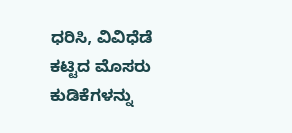ಧರಿಸಿ, ವಿವಿಧೆಡೆ ಕಟ್ಟಿದ ಮೊಸರು ಕುಡಿಕೆಗಳನ್ನು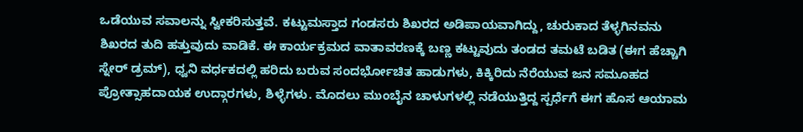ಒಡೆಯುವ ಸವಾಲನ್ನು ಸ್ವೀಕರಿಸುತ್ತವೆ. ಕಟ್ಟುಮಸ್ತಾದ ಗಂಡಸರು ಶಿಖರದ ಅಡಿಪಾಯವಾಗಿದ್ದು, ಚುರುಕಾದ ತೆಳ್ಳಗಿನವನು ಶಿಖರದ ತುದಿ ಹತ್ತುವುದು ವಾಡಿಕೆ. ಈ ಕಾರ್ಯಕ್ರಮದ ವಾತಾವರಣಕ್ಕೆ ಬಣ್ಣ ಕಟ್ಟುವುದು ತಂಡದ ತಮಟೆ ಬಡಿತ (ಈಗ ಹೆಚ್ಚಾಗಿ ಸ್ನೇರ್ ಡ್ರಮ್), ಧ್ವನಿ ವರ್ಧಕದಲ್ಲಿ ಹರಿದು ಬರುವ ಸಂದರ್ಭೋಚಿತ ಹಾಡುಗಳು, ಕಿಕ್ಕಿರಿದು ನೆರೆಯುವ ಜನ ಸಮೂಹದ ಪ್ರೋತ್ಸಾಹದಾಯಕ ಉದ್ಗಾರಗಳು, ಶಿಳ್ಳೆಗಳು. ಮೊದಲು ಮುಂಬೈನ ಚಾಳುಗಳಲ್ಲಿ ನಡೆಯುತ್ತಿದ್ದ ಸ್ಪರ್ಧೆಗೆ ಈಗ ಹೊಸ ಆಯಾಮ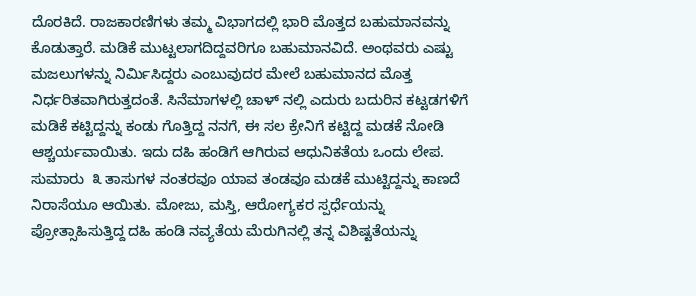ದೊರಕಿದೆ. ರಾಜಕಾರಣಿಗಳು ತಮ್ಮ ವಿಭಾಗದಲ್ಲಿ ಭಾರಿ ಮೊತ್ತದ ಬಹುಮಾನವನ್ನು ಕೊಡುತ್ತಾರೆ. ಮಡಿಕೆ ಮುಟ್ಟಲಾಗದಿದ್ದವರಿಗೂ ಬಹುಮಾನವಿದೆ. ಅಂಥವರು ಎಷ್ಟು ಮಜಲುಗಳನ್ನು ನಿರ್ಮಿಸಿದ್ದರು ಎಂಬುವುದರ ಮೇಲೆ ಬಹುಮಾನದ ಮೊತ್ತ ನಿರ್ಧರಿತವಾಗಿರುತ್ತದಂತೆ. ಸಿನೆಮಾಗಳಲ್ಲಿ ಚಾಳ್ ನಲ್ಲಿ ಎದುರು ಬದುರಿನ ಕಟ್ಟಡಗಳಿಗೆ ಮಡಿಕೆ ಕಟ್ಟಿದ್ದನ್ನು ಕಂಡು ಗೊತ್ತಿದ್ದ ನನಗೆ, ಈ ಸಲ ಕ್ರೇನಿಗೆ ಕಟ್ಟಿದ್ದ ಮಡಕೆ ನೋಡಿ ಆಶ್ಚರ್ಯವಾಯಿತು. ಇದು ದಹಿ ಹಂಡಿಗೆ ಆಗಿರುವ ಆಧುನಿಕತೆಯ ಒಂದು ಲೇಪ.  ಸುಮಾರು  ೩ ತಾಸುಗಳ ನಂತರವೂ ಯಾವ ತಂಡವೂ ಮಡಕೆ ಮುಟ್ಟಿದ್ದನ್ನು ಕಾಣದೆ ನಿರಾಸೆಯೂ ಆಯಿತು. ಮೋಜು, ಮಸ್ತಿ, ಆರೋಗ್ಯಕರ ಸ್ಪರ್ಧೆಯನ್ನು ಪ್ರೋತ್ಸಾಹಿಸುತ್ತಿದ್ದ ದಹಿ ಹಂಡಿ ನವ್ಯತೆಯ ಮೆರುಗಿನಲ್ಲಿ ತನ್ನ ವಿಶಿಷ್ಟತೆಯನ್ನು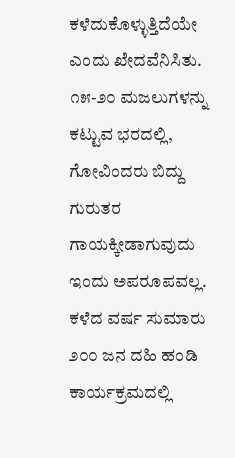ಕಳೆದುಕೊಳ್ಳುತ್ತಿದೆಯೇ ಎಂದು ಖೇದವೆನಿಸಿತು. ೧೫-೨೦ ಮಜಲುಗಳನ್ನು ಕಟ್ಟುವ ಭರದಲ್ಲಿ, ಗೋವಿಂದರು ಬಿದ್ದು ಗುರುತರ ಗಾಯಕ್ಕೀಡಾಗುವುದು ಇಂದು ಅಪರೂಪವಲ್ಲ. ಕಳೆದ ವರ್ಷ ಸುಮಾರು ೨೦೦ ಜನ ದಹಿ ಹಂಡಿ ಕಾರ್ಯಕ್ರಮದಲ್ಲಿ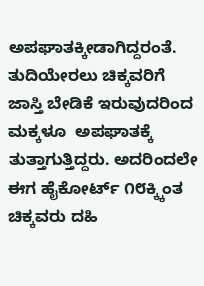ಅಪಘಾತಕ್ಕೀಡಾಗಿದ್ದರಂತೆ. ತುದಿಯೇರಲು ಚಿಕ್ಕವರಿಗೆ ಜಾಸ್ತಿ ಬೇಡಿಕೆ ಇರುವುದರಿಂದ ಮಕ್ಕಳೂ  ಅಪಘಾತಕ್ಕೆ ತುತ್ತಾಗುತ್ತಿದ್ದರು. ಅದರಿಂದಲೇ ಈಗ ಹೈಕೋರ್ಟ್ ೧೮ಕ್ಕ್ಕಿಂತ ಚಿಕ್ಕವರು ದಹಿ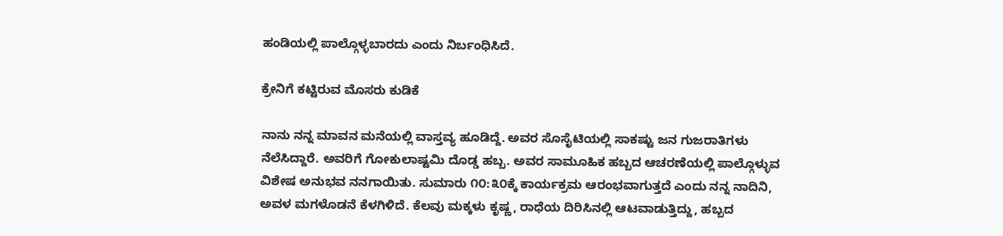ಹಂಡಿಯಲ್ಲಿ ಪಾಲ್ಗೊಳ್ಳಬಾರದು ಎಂದು ನಿರ್ಬಂಧಿಸಿದೆ.

ಕ್ರೇನಿಗೆ ಕಟ್ಟಿರುವ ಮೊಸರು ಕುಡಿಕೆ

ನಾನು ನನ್ನ ಮಾವನ ಮನೆಯಲ್ಲಿ ವಾಸ್ತವ್ಯ ಹೂಡಿದ್ದೆ. ಅವರ ಸೊಸೈಟಿಯಲ್ಲಿ ಸಾಕಷ್ಟು ಜನ ಗುಜರಾತಿಗಳು ನೆಲೆಸಿದ್ದಾರೆ. ಅವರಿಗೆ ಗೋಕುಲಾಷ್ಟಮಿ ದೊಡ್ಡ ಹಬ್ಬ. ಅವರ ಸಾಮೂಹಿಕ ಹಬ್ಬದ ಆಚರಣೆಯಲ್ಲಿ ಪಾಲ್ಗೊಳ್ಳುವ ವಿಶೇಷ ಅನುಭವ ನನಗಾಯಿತು. ಸುಮಾರು ೧೦:೩೦ಕ್ಕೆ ಕಾರ್ಯಕ್ರಮ ಆರಂಭವಾಗುತ್ತದೆ ಎಂದು ನನ್ನ ನಾದಿನಿ, ಅವಳ ಮಗಳೊಡನೆ ಕೆಳಗಿಳಿದೆ. ಕೆಲವು ಮಕ್ಕಳು ಕೃಷ್ಣ, ರಾಧೆಯ ದಿರಿಸಿನಲ್ಲಿ ಆಟವಾಡುತ್ತಿದ್ದು, ಹಬ್ಬದ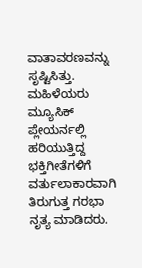ವಾತಾವರಣವನ್ನು ಸೃಷ್ಟಿಸಿತ್ತು. ಮಹಿಳೆಯರು ಮ್ಯೂಸಿಕ್ ಪ್ಲೇಯರ್ನಲ್ಲಿ ಹರಿಯುತ್ತಿದ್ದ ಭಕ್ತಿಗೀತೆಗಳಿಗೆ ವರ್ತುಲಾಕಾರವಾಗಿ ತಿರುಗುತ್ತ ಗರಭಾ ನೃತ್ಯ ಮಾಡಿದರು.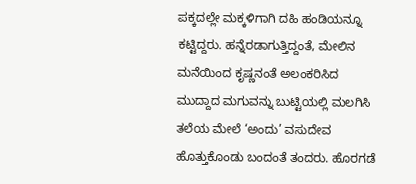ಪಕ್ಕದಲ್ಲೇ ಮಕ್ಕಳಿಗಾಗಿ ದಹಿ ಹಂಡಿಯನ್ನೂ ಕಟ್ಟಿದ್ದರು. ಹನ್ನೆರಡಾಗುತ್ತಿದ್ದಂತೆ, ಮೇಲಿನ ಮನೆಯಿಂದ ಕೃಷ್ಣನಂತೆ ಅಲಂಕರಿಸಿದ ಮುದ್ದಾದ ಮಗುವನ್ನು ಬುಟ್ಟಿಯಲ್ಲಿ ಮಲಗಿಸಿ ತಲೆಯ ಮೇಲೆ ‘ಅಂದು’ ವಸುದೇವ ಹೊತ್ತುಕೊಂಡು ಬಂದಂತೆ ತಂದರು. ಹೊರಗಡೆ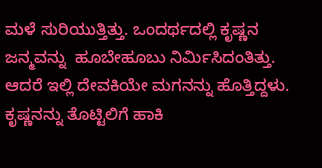ಮಳೆ ಸುರಿಯುತ್ತಿತ್ತು. ಒಂದರ್ಥದಲ್ಲಿ ಕೃಷ್ಣನ ಜನ್ಮವನ್ನು  ಹೂಬೇಹೂಬು ನಿರ್ಮಿಸಿದಂತಿತ್ತು. ಆದರೆ ಇಲ್ಲಿ ದೇವಕಿಯೇ ಮಗನನ್ನು ಹೊತ್ತಿದ್ದಳು. ಕೃಷ್ಣನನ್ನು ತೊಟ್ಟಿಲಿಗೆ ಹಾಕಿ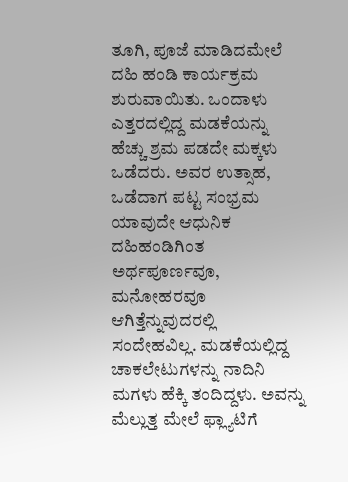ತೂಗಿ, ಪೂಜೆ ಮಾಡಿದಮೇಲೆ ದಹಿ ಹಂಡಿ ಕಾರ್ಯಕ್ರಮ ಶುರುವಾಯಿತು. ಒಂದಾಳು ಎತ್ತರದಲ್ಲಿದ್ದ ಮಡಕೆಯನ್ನು ಹೆಚ್ಚು ಶ್ರಮ ಪಡದೇ ಮಕ್ಕಳು ಒಡೆದರು. ಅವರ ಉತ್ಸಾಹ, ಒಡೆದಾಗ ಪಟ್ಟ ಸಂಭ್ರಮ ಯಾವುದೇ ಆಧುನಿಕ ದಹಿಹಂಡಿಗಿಂತ ಅರ್ಥಪೂರ್ಣವೂ, ಮನೋಹರವೂ ಆಗಿತ್ತೆನ್ನುವುದರಲ್ಲಿ ಸಂದೇಹವಿಲ್ಲ. ಮಡಕೆಯಲ್ಲಿದ್ದ ಚಾಕಲೇಟುಗಳನ್ನು ನಾದಿನಿ ಮಗಳು ಹೆಕ್ಕಿ ತಂದಿದ್ದಳು. ಅವನ್ನು ಮೆಲ್ಲುತ್ತ ಮೇಲೆ ಫ್ಲ್ಯಾಟಿಗೆ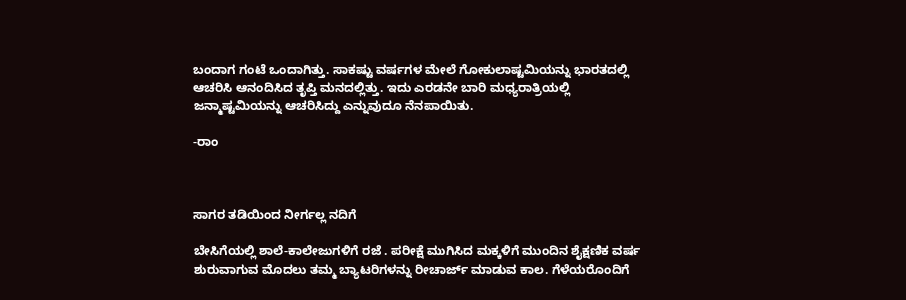ಬಂದಾಗ ಗಂಟೆ ಒಂದಾಗಿತ್ತು. ಸಾಕಷ್ಟು ವರ್ಷಗಳ ಮೇಲೆ ಗೋಕುಲಾಷ್ಟಮಿಯನ್ನು ಭಾರತದಲ್ಲಿ ಆಚರಿಸಿ ಆನಂದಿಸಿದ ತೃಪ್ತಿ ಮನದಲ್ಲಿತ್ತು. ಇದು ಎರಡನೇ ಬಾರಿ ಮಧ್ಯರಾತ್ರಿಯಲ್ಲಿ ಜನ್ಮಾಷ್ಟಮಿಯನ್ನು ಆಚರಿಸಿದ್ದು ಎನ್ನುವುದೂ ನೆನಪಾಯಿತು.

-ರಾಂ



ಸಾಗರ ತಡಿಯಿಂದ ನೀರ್ಗಲ್ಲ ನದಿಗೆ

ಬೇಸಿಗೆಯಲ್ಲಿ ಶಾಲೆ-ಕಾಲೇಜುಗಳಿಗೆ ರಜೆ . ಪರೀಕ್ಷೆ ಮುಗಿಸಿದ ಮಕ್ಕಳಿಗೆ ಮುಂದಿನ ಶೈಕ್ಷಣಿಕ ವರ್ಷ ಶುರುವಾಗುವ ಮೊದಲು ತಮ್ಮ ಬ್ಯಾಟರಿಗಳನ್ನು ರೀಚಾರ್ಜ್ ಮಾಡುವ ಕಾಲ. ಗೆಳೆಯರೊಂದಿಗೆ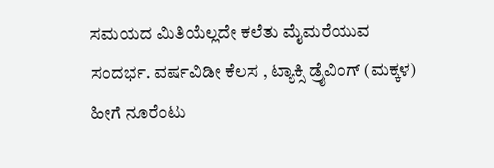ಸಮಯದ ಮಿತಿಯೆಲ್ಲದೇ ಕಲೆತು ಮೈಮರೆಯುವ ಸಂದರ್ಭ. ವರ್ಷವಿಡೀ ಕೆಲಸ , ಟ್ಯಾಕ್ಸಿ ಡ್ರೈವಿಂಗ್ (ಮಕ್ಕಳ) ಹೀಗೆ ನೂರೆಂಟು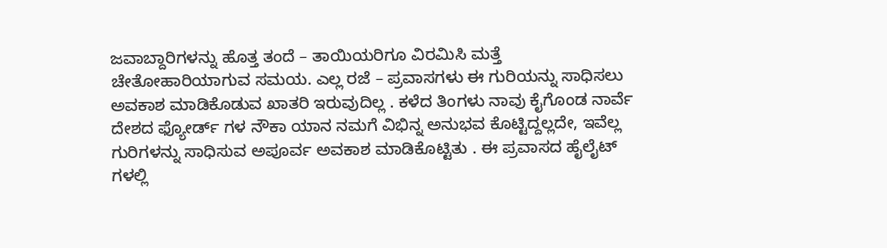ಜವಾಬ್ದಾರಿಗಳನ್ನು ಹೊತ್ತ ತಂದೆ – ತಾಯಿಯರಿಗೂ ವಿರಮಿಸಿ ಮತ್ತೆ ಚೇತೋಹಾರಿಯಾಗುವ ಸಮಯ. ಎಲ್ಲ ರಜೆ – ಪ್ರವಾಸಗಳು ಈ ಗುರಿಯನ್ನು ಸಾಧಿಸಲು ಅವಕಾಶ ಮಾಡಿಕೊಡುವ ಖಾತರಿ ಇರುವುದಿಲ್ಲ . ಕಳೆದ ತಿಂಗಳು ನಾವು ಕೈಗೊಂಡ ನಾರ್ವೆ ದೇಶದ ಫ್ಯೋರ್ಡ್ ಗಳ ನೌಕಾ ಯಾನ ನಮಗೆ ವಿಭಿನ್ನ ಅನುಭವ ಕೊಟ್ಟಿದ್ದಲ್ಲದೇ, ಇವೆಲ್ಲ ಗುರಿಗಳನ್ನು ಸಾಧಿಸುವ ಅಪೂರ್ವ ಅವಕಾಶ ಮಾಡಿಕೊಟ್ಟಿತು . ಈ ಪ್ರವಾಸದ ಹೈಲೈಟ್ ಗಳಲ್ಲಿ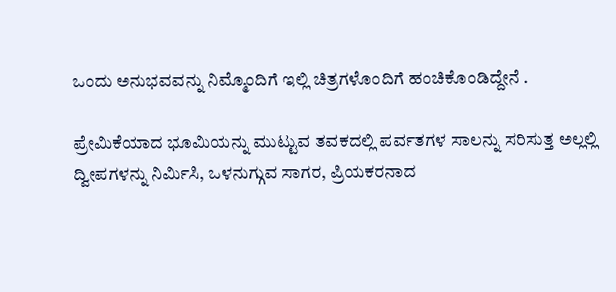ಒಂದು ಅನುಭವವನ್ನು ನಿಮ್ಮೊಂದಿಗೆ ಇಲ್ಲಿ ಚಿತ್ರಗಳೊಂದಿಗೆ ಹಂಚಿಕೊಂಡಿದ್ದೇನೆ .

ಪ್ರೇಮಿಕೆಯಾದ ಭೂಮಿಯನ್ನು ಮುಟ್ಟುವ ತವಕದಲ್ಲಿ ಪರ್ವತಗಳ ಸಾಲನ್ನು ಸರಿಸುತ್ತ ಅಲ್ಲಲ್ಲಿ ದ್ವೀಪಗಳನ್ನು ನಿರ್ಮಿಸಿ, ಒಳನುಗ್ಗುವ ಸಾಗರ, ಪ್ರಿಯಕರನಾದ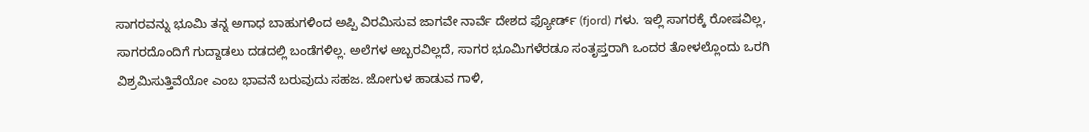ಸಾಗರವನ್ನು ಭೂಮಿ ತನ್ನ ಅಗಾಧ ಬಾಹುಗಳಿಂದ ಅಪ್ಪಿ ವಿರಮಿಸುವ ಜಾಗವೇ ನಾರ್ವೆ ದೇಶದ ಫ್ಯೋರ್ಡ್ (fjord) ಗಳು. ಇಲ್ಲಿ ಸಾಗರಕ್ಕೆ ರೋಷವಿಲ್ಲ, ಸಾಗರದೊಂದಿಗೆ ಗುದ್ದಾಡಲು ದಡದಲ್ಲಿ ಬಂಡೆಗಳಿಲ್ಲ. ಅಲೆಗಳ ಅಬ್ಬರವಿಲ್ಲದೆ, ಸಾಗರ ಭೂಮಿಗಳೆರಡೂ ಸಂತೃಪ್ತರಾಗಿ ಒಂದರ ತೋಳಲ್ಲೊಂದು ಒರಗಿ ವಿಶ್ರಮಿಸುತ್ತಿವೆಯೋ ಎಂಬ ಭಾವನೆ ಬರುವುದು ಸಹಜ. ಜೋಗುಳ ಹಾಡುವ ಗಾಳಿ,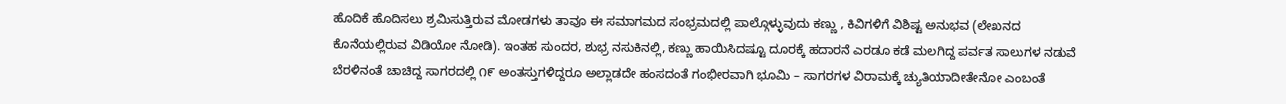ಹೊದಿಕೆ ಹೊದಿಸಲು ಶ್ರಮಿಸುತ್ತಿರುವ ಮೋಡಗಳು ತಾವೂ ಈ ಸಮಾಗಮದ ಸಂಭ್ರಮದಲ್ಲಿ ಪಾಲ್ಗೊಳ್ಳುವುದು ಕಣ್ಣು , ಕಿವಿಗಳಿಗೆ ವಿಶಿಷ್ಟ ಅನುಭವ (ಲೇಖನದ ಕೊನೆಯಲ್ಲಿರುವ ವಿಡಿಯೋ ನೋಡಿ). ಇಂತಹ ಸುಂದರ, ಶುಭ್ರ ನಸುಕಿನಲ್ಲಿ, ಕಣ್ಣು ಹಾಯಿಸಿದಷ್ಟೂ ದೂರಕ್ಕೆ ಹದಾರನೆ ಎರಡೂ ಕಡೆ ಮಲಗಿದ್ದ ಪರ್ವತ ಸಾಲುಗಳ ನಡುವೆ ಬೆರಳಿನಂತೆ ಚಾಚಿದ್ದ ಸಾಗರದಲ್ಲಿ ೧೯ ಅಂತಸ್ತುಗಳಿದ್ದರೂ ಅಲ್ಲಾಡದೇ ಹಂಸದಂತೆ ಗಂಭೀರವಾಗಿ ಭೂಮಿ – ಸಾಗರಗಳ ವಿರಾಮಕ್ಕೆ ಚ್ಯುತಿಯಾದೀತೇನೋ ಎಂಬಂತೆ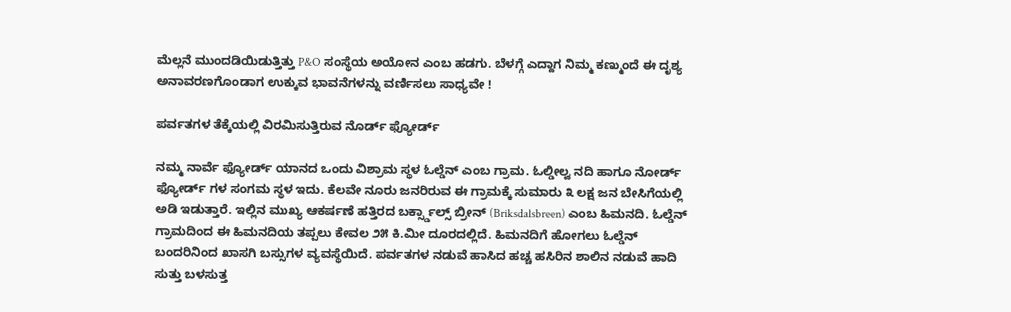ಮೆಲ್ಲನೆ ಮುಂದಡಿಯಿಡುತ್ತಿತ್ತು P&O ಸಂಸ್ಥೆಯ ಅಯೋನ ಎಂಬ ಹಡಗು. ಬೆಳಗ್ಗೆ ಎದ್ದಾಗ ನಿಮ್ಮ ಕಣ್ಮುಂದೆ ಈ ದೃಶ್ಯ ಅನಾವರಣಗೊಂಡಾಗ ಉಕ್ಕುವ ಭಾವನೆಗಳನ್ನು ವರ್ಣಿಸಲು ಸಾಧ್ಯವೇ !

ಪರ್ವತಗಳ ತೆಕ್ಕೆಯಲ್ಲಿ ವಿರಮಿಸುತ್ತಿರುವ ನೊರ್ಡ್ ಫ್ಯೋರ್ಡ್

ನಮ್ಮ ನಾರ್ವೆ ಫ್ಯೋರ್ಡ್ ಯಾನದ ಒಂದು ವಿಶ್ರಾಮ ಸ್ಥಳ ಓಲ್ಡೆನ್ ಎಂಬ ಗ್ರಾಮ. ಓಲ್ಡೀಲ್ವ ನದಿ ಹಾಗೂ ನೋರ್ಡ್ ಫ್ಯೋರ್ಡ್ ಗಳ ಸಂಗಮ ಸ್ಥಳ ಇದು. ಕೆಲವೇ ನೂರು ಜನರಿರುವ ಈ ಗ್ರಾಮಕ್ಕೆ ಸುಮಾರು ೩ ಲಕ್ಷ ಜನ ಬೇಸಿಗೆಯಲ್ಲಿ ಅಡಿ ಇಡುತ್ತಾರೆ. ಇಲ್ಲಿನ ಮುಖ್ಯ ಆಕರ್ಷಣೆ ಹತ್ತಿರದ ಬರ್ಕ್ಸ್ಡಾಲ್ಸ್ ಬ್ರೀನ್ (Briksdalsbreen) ಎಂಬ ಹಿಮನದಿ. ಓಲ್ಡೆನ್ ಗ್ರಾಮದಿಂದ ಈ ಹಿಮನದಿಯ ತಪ್ಪಲು ಕೇವಲ ೨೫ ಕಿ.ಮೀ ದೂರದಲ್ಲಿದೆ. ಹಿಮನದಿಗೆ ಹೋಗಲು ಓಲ್ಡೆನ್ ಬಂದರಿನಿಂದ ಖಾಸಗಿ ಬಸ್ಸುಗಳ ವ್ಯವಸ್ಥೆಯಿದೆ. ಪರ್ವತಗಳ ನಡುವೆ ಹಾಸಿದ ಹಚ್ಚ ಹಸಿರಿನ ಶಾಲಿನ ನಡುವೆ ಹಾದಿ ಸುತ್ತು ಬಳಸುತ್ತ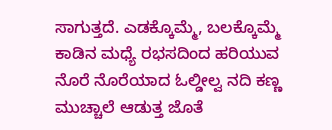ಸಾಗುತ್ತದೆ. ಎಡಕ್ಕೊಮ್ಮೆ, ಬಲಕ್ಕೊಮ್ಮೆ ಕಾಡಿನ ಮಧ್ಯೆ ರಭಸದಿಂದ ಹರಿಯುವ ನೊರೆ ನೊರೆಯಾದ ಓಲ್ಡೀಲ್ವ ನದಿ ಕಣ್ಣ ಮುಚ್ಚಾಲೆ ಆಡುತ್ತ ಜೊತೆ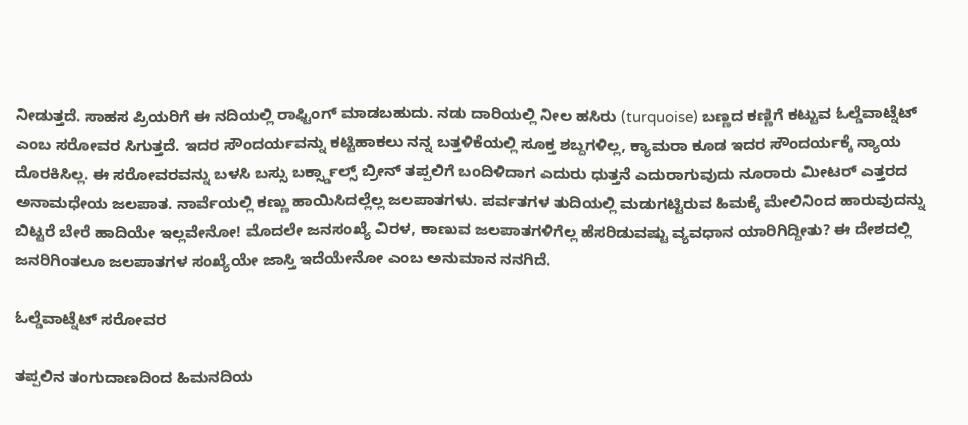ನೀಡುತ್ತದೆ. ಸಾಹಸ ಪ್ರಿಯರಿಗೆ ಈ ನದಿಯಲ್ಲಿ ರಾಫ್ಟಿಂಗ್ ಮಾಡಬಹುದು. ನಡು ದಾರಿಯಲ್ಲಿ ನೀಲ ಹಸಿರು (turquoise) ಬಣ್ಣದ ಕಣ್ಣಿಗೆ ಕಟ್ಟುವ ಓಲ್ಡೆವಾಟ್ನೆಟ್ ಎಂಬ ಸರೋವರ ಸಿಗುತ್ತದೆ. ಇದರ ಸೌಂದರ್ಯವನ್ನು ಕಟ್ಟಿಹಾಕಲು ನನ್ನ ಬತ್ತಳಿಕೆಯಲ್ಲಿ ಸೂಕ್ತ ಶಬ್ದಗಳಿಲ್ಲ, ಕ್ಯಾಮರಾ ಕೂಡ ಇದರ ಸೌಂದರ್ಯಕ್ಕೆ ನ್ಯಾಯ ದೊರಕಿಸಿಲ್ಲ. ಈ ಸರೋವರವನ್ನು ಬಳಸಿ ಬಸ್ಸು ಬರ್ಕ್ಸ್ಡಾಲ್ಸ್ ಬ್ರೀನ್ ತಪ್ಪಲಿಗೆ ಬಂದಿಳಿದಾಗ ಎದುರು ಧುತ್ತನೆ ಎದುರಾಗುವುದು ನೂರಾರು ಮೀಟರ್ ಎತ್ತರದ ಅನಾಮಧೇಯ ಜಲಪಾತ. ನಾರ್ವೆಯಲ್ಲಿ ಕಣ್ಣು ಹಾಯಿಸಿದಲ್ಲೆಲ್ಲ ಜಲಪಾತಗಳು. ಪರ್ವತಗಳ ತುದಿಯಲ್ಲಿ ಮಡುಗಟ್ಟಿರುವ ಹಿಮಕ್ಕೆ ಮೇಲಿನಿಂದ ಹಾರುವುದನ್ನು ಬಿಟ್ಟರೆ ಬೇರೆ ಹಾದಿಯೇ ಇಲ್ಲವೇನೋ! ಮೊದಲೇ ಜನಸಂಖ್ಯೆ ವಿರಳ, ಕಾಣುವ ಜಲಪಾತಗಳಿಗೆಲ್ಲ ಹೆಸರಿಡುವಷ್ಟು ವ್ಯವಧಾನ ಯಾರಿಗಿದ್ದೀತು? ಈ ದೇಶದಲ್ಲಿ ಜನರಿಗಿಂತಲೂ ಜಲಪಾತಗಳ ಸಂಖ್ಯೆಯೇ ಜಾಸ್ತಿ ಇದೆಯೇನೋ ಎಂಬ ಅನುಮಾನ ನನಗಿದೆ.

ಓಲ್ಡೆವಾಟ್ನೆಟ್ ಸರೋವರ

ತಪ್ಪಲಿನ ತಂಗುದಾಣದಿಂದ ಹಿಮನದಿಯ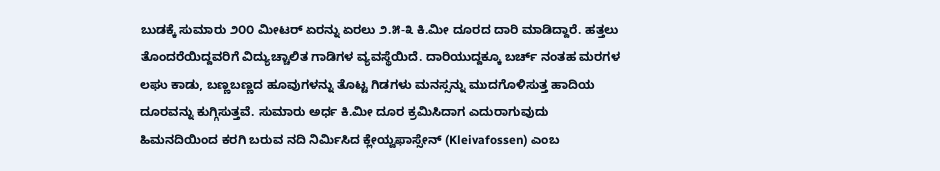ಬುಡಕ್ಕೆ ಸುಮಾರು ೨೦೦ ಮೀಟರ್ ಏರನ್ನು ಏರಲು ೨.೫-೩ ಕಿ.ಮೀ ದೂರದ ದಾರಿ ಮಾಡಿದ್ದಾರೆ. ಹತ್ತಲು ತೊಂದರೆಯಿದ್ದವರಿಗೆ ವಿದ್ಯುಚ್ಚಾಲಿತ ಗಾಡಿಗಳ ವ್ಯವಸ್ಥೆಯಿದೆ. ದಾರಿಯುದ್ದಕ್ಕೂ ಬರ್ಚ್ ನಂತಹ ಮರಗಳ ಲಘು ಕಾಡು, ಬಣ್ಣಬಣ್ಣದ ಹೂವುಗಳನ್ನು ತೊಟ್ಟ ಗಿಡಗಳು ಮನಸ್ಸನ್ನು ಮುದಗೊಳಿಸುತ್ತ ಹಾದಿಯ ದೂರವನ್ನು ಕುಗ್ಗಿಸುತ್ತವೆ. ಸುಮಾರು ಅರ್ಧ ಕಿ.ಮೀ ದೂರ ಕ್ರಮಿಸಿದಾಗ ಎದುರಾಗುವುದು ಹಿಮನದಿಯಿಂದ ಕರಗಿ ಬರುವ ನದಿ ನಿರ್ಮಿಸಿದ ಕ್ಲೇಯ್ವಫಾಸ್ಸೇನ್ (Kleivafossen) ಎಂಬ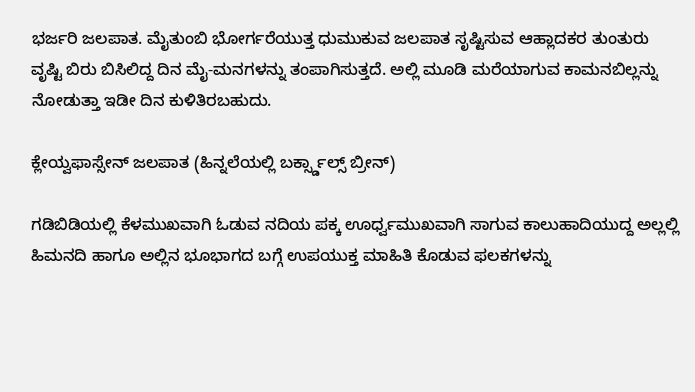ಭರ್ಜರಿ ಜಲಪಾತ. ಮೈತುಂಬಿ ಭೋರ್ಗರೆಯುತ್ತ ಧುಮುಕುವ ಜಲಪಾತ ಸೃಷ್ಟಿಸುವ ಆಹ್ಲಾದಕರ ತುಂತುರು ವೃಷ್ಟಿ ಬಿರು ಬಿಸಿಲಿದ್ದ ದಿನ ಮೈ-ಮನಗಳನ್ನು ತಂಪಾಗಿಸುತ್ತದೆ. ಅಲ್ಲಿ ಮೂಡಿ ಮರೆಯಾಗುವ ಕಾಮನಬಿಲ್ಲನ್ನು ನೋಡುತ್ತಾ ಇಡೀ ದಿನ ಕುಳಿತಿರಬಹುದು.

ಕ್ಲೇಯ್ವಫಾಸ್ಸೇನ್ ಜಲಪಾತ (ಹಿನ್ನಲೆಯಲ್ಲಿ ಬರ್ಕ್ಸ್ಡಾಲ್ಸ್ ಬ್ರೀನ್)

ಗಡಿಬಿಡಿಯಲ್ಲಿ ಕೆಳಮುಖವಾಗಿ ಓಡುವ ನದಿಯ ಪಕ್ಕ ಊರ್ಧ್ವಮುಖವಾಗಿ ಸಾಗುವ ಕಾಲುಹಾದಿಯುದ್ದ ಅಲ್ಲಲ್ಲಿ ಹಿಮನದಿ ಹಾಗೂ ಅಲ್ಲಿನ ಭೂಭಾಗದ ಬಗ್ಗೆ ಉಪಯುಕ್ತ ಮಾಹಿತಿ ಕೊಡುವ ಫಲಕಗಳನ್ನು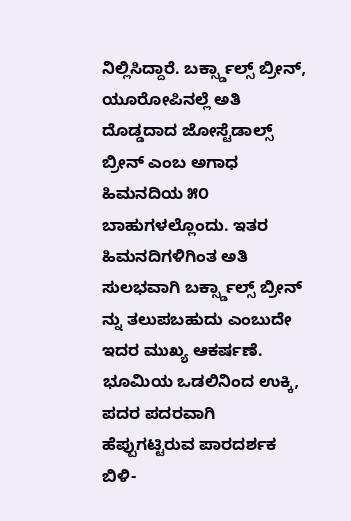ನಿಲ್ಲಿಸಿದ್ದಾರೆ. ಬರ್ಕ್ಸ್ಡಾಲ್ಸ್ ಬ್ರೀನ್, ಯೂರೋಪಿನಲ್ಲೆ ಅತಿ ದೊಡ್ಡದಾದ ಜೋಸ್ಟೆಡಾಲ್ಸ್ ಬ್ರೀನ್ ಎಂಬ ಅಗಾಧ ಹಿಮನದಿಯ ೫೦ ಬಾಹುಗಳಲ್ಲೊಂದು. ಇತರ ಹಿಮನದಿಗಳಿಗಿಂತ ಅತಿ ಸುಲಭವಾಗಿ ಬರ್ಕ್ಸ್ಡಾಲ್ಸ್ ಬ್ರೀನ್ ನ್ನು ತಲುಪಬಹುದು ಎಂಬುದೇ ಇದರ ಮುಖ್ಯ ಆಕರ್ಷಣೆ. ಭೂಮಿಯ ಒಡಲಿನಿಂದ ಉಕ್ಕಿ, ಪದರ ಪದರವಾಗಿ ಹೆಪ್ಪುಗಟ್ಟಿರುವ ಪಾರದರ್ಶಕ ಬಿಳಿ-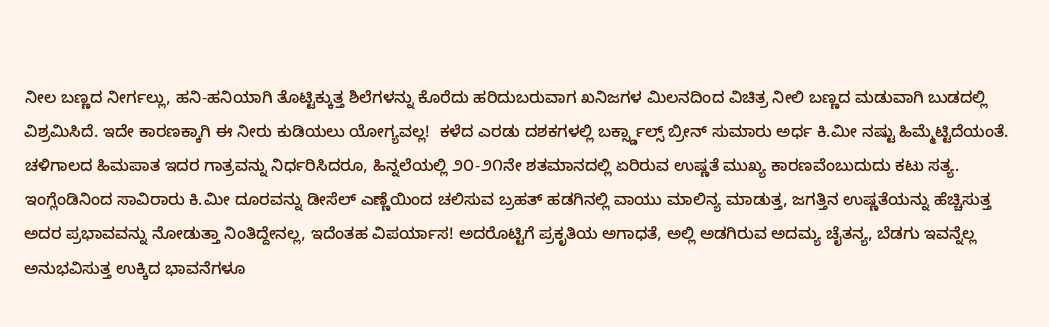ನೀಲ ಬಣ್ಣದ ನೀರ್ಗಲ್ಲು, ಹನಿ-ಹನಿಯಾಗಿ ತೊಟ್ಟಿಕ್ಕುತ್ತ ಶಿಲೆಗಳನ್ನು ಕೊರೆದು ಹರಿದುಬರುವಾಗ ಖನಿಜಗಳ ಮಿಲನದಿಂದ ವಿಚಿತ್ರ ನೀಲಿ ಬಣ್ಣದ ಮಡುವಾಗಿ ಬುಡದಲ್ಲಿ ವಿಶ್ರಮಿಸಿದೆ. ಇದೇ ಕಾರಣಕ್ಕಾಗಿ ಈ ನೀರು ಕುಡಿಯಲು ಯೋಗ್ಯವಲ್ಲ!  ಕಳೆದ ಎರಡು ದಶಕಗಳಲ್ಲಿ ಬರ್ಕ್ಸ್ಡಾಲ್ಸ್ ಬ್ರೀನ್ ಸುಮಾರು ಅರ್ಧ ಕಿ.ಮೀ ನಷ್ಟು ಹಿಮ್ಮೆಟ್ಟಿದೆಯಂತೆ. ಚಳಿಗಾಲದ ಹಿಮಪಾತ ಇದರ ಗಾತ್ರವನ್ನು ನಿರ್ಧರಿಸಿದರೂ, ಹಿನ್ನಲೆಯಲ್ಲಿ ೨೦-೨೧ನೇ ಶತಮಾನದಲ್ಲಿ ಏರಿರುವ ಉಷ್ಣತೆ ಮುಖ್ಯ ಕಾರಣವೆಂಬುದುದು ಕಟು ಸತ್ಯ. ಇಂಗ್ಲೆಂಡಿನಿಂದ ಸಾವಿರಾರು ಕಿ.ಮೀ ದೂರವನ್ನು ಡೀಸೆಲ್ ಎಣ್ಣೆಯಿಂದ ಚಲಿಸುವ ಬ್ರಹತ್ ಹಡಗಿನಲ್ಲಿ ವಾಯು ಮಾಲಿನ್ಯ ಮಾಡುತ್ತ, ಜಗತ್ತಿನ ಉಷ್ಣತೆಯನ್ನು ಹೆಚ್ಚಿಸುತ್ತ ಅದರ ಪ್ರಭಾವವನ್ನು ನೋಡುತ್ತಾ ನಿಂತಿದ್ದೇನಲ್ಲ, ಇದೆಂತಹ ವಿಪರ್ಯಾಸ! ಅದರೊಟ್ಟಿಗೆ ಪ್ರಕೃತಿಯ ಅಗಾಧತೆ, ಅಲ್ಲಿ ಅಡಗಿರುವ ಅದಮ್ಯ ಚೈತನ್ಯ, ಬೆಡಗು ಇವನ್ನೆಲ್ಲ ಅನುಭವಿಸುತ್ತ ಉಕ್ಕಿದ ಭಾವನೆಗಳೂ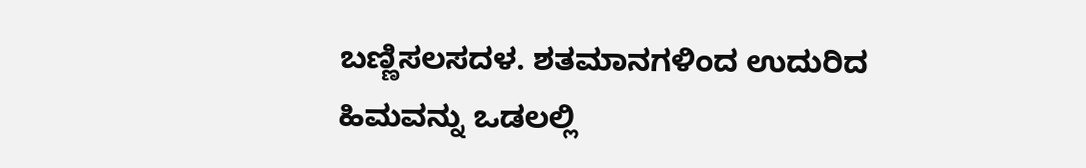ಬಣ್ಣಿಸಲಸದಳ. ಶತಮಾನಗಳಿಂದ ಉದುರಿದ ಹಿಮವನ್ನು ಒಡಲಲ್ಲಿ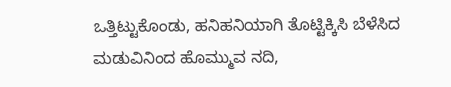ಒತ್ತಿಟ್ಟುಕೊಂಡು, ಹನಿಹನಿಯಾಗಿ ತೊಟ್ಟಿಕ್ಕಿಸಿ ಬೆಳೆಸಿದ ಮಡುವಿನಿಂದ ಹೊಮ್ಮುವ ನದಿ,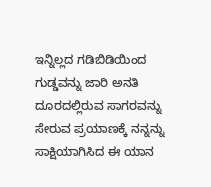ಇನ್ನಿಲ್ಲದ ಗಡಿಬಿಡಿಯಿಂದ ಗುಡ್ಡವನ್ನು ಜಾರಿ ಅನತಿ ದೂರದಲ್ಲಿರುವ ಸಾಗರವನ್ನು ಸೇರುವ ಪ್ರಯಾಣಕ್ಕೆ ನನ್ನನ್ನು ಸಾಕ್ಷಿಯಾಗಿಸಿದ ಈ ಯಾನ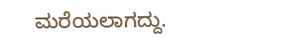ಮರೆಯಲಾಗದ್ದು.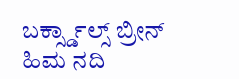ಬರ್ಕ್ಸ್ಡಾಲ್ಸ್ ಬ್ರೀನ್ ಹಿಮ ನದಿ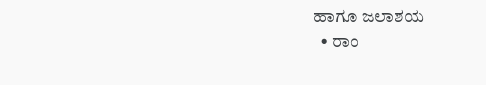ಹಾಗೂ ಜಲಾಶಯ
  • ರಾಂ